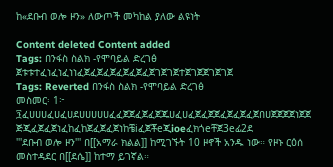ከ«ደቡብ ወሎ ዞን» ለውጦች መካከል ያለው ልዩነት

Content deleted Content added
Tags: በንፋስ ስልክ -የሞባይል ድረገፅ
ጀቱቱተፈነፈነፈነነፈጀፈጀፈጀፈጀፈጀፈጀገጀገጀተጀገጀጀገጀገጀ
Tags: Reverted በንፋስ ስልክ -የሞባይል ድረገፅ
መስመር፡ 1፦
፺ፈሀሀሀፈሀፈሀደሀሀሀሀሀፈፈጀጀፈጀፈጀጁሀፈሀፈጀፈጀጀፈጀፈጀፈጀበሀጀጀጀጀነጀጀ ጅጂፈጀፈጀነፈከፈከጀፈጀፈጀነከቼiፈጀቾeጂioeፈክጎeቸጀ3eፊ2ደ
'''ደቡብ ወሎ ዞን''' በ[[አማራ ክልል]] ከሚገኙት 10 ዞኖች አንዱ ነው። የዞኑ ርዕሰ መስተዳደር በ[[ደሴ]] ከተማ ይገኛል።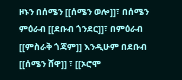ዞኑን በሰሜን [[ሰሜን ወሎ]]፣ በሰሜን ምዕራብ [[ደቡብ ጎንደር]]፣ በምዕራብ [[ምስራቅ ጎጃም]] እንዲሁም በደቡብ [[ሰሜን ሸዋ]] ፣ [[ኦሮሞ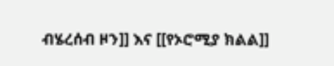ብሄረሰብ ዞን]] እና [[የኦሮሚያ ክልል]]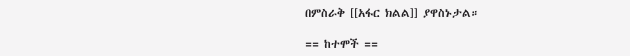በምስራቅ [[አፋር ክልል]] ያዋስኑታል።

== ከተሞች ==